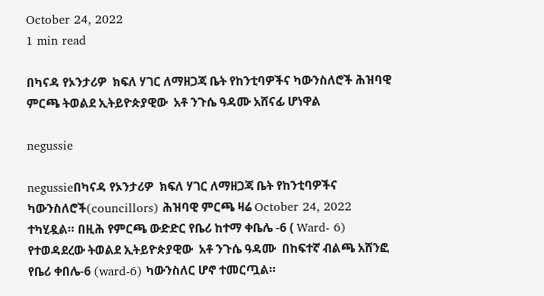October 24, 2022
1 min read

በካናዳ የኦንታሪዎ  ክፍለ ሃገር ለማዘጋጃ ቤት የከንቲባዎችና ካውንስለሮች ሕዝባዊ ምርጫ ትወልደ ኢትይዮጵያዊው  አቶ ንጉሴ ዓዳሙ አሸናፊ ሆነዋል

negussie

negussieበካናዳ የኦንታሪዎ  ክፍለ ሃገር ለማዘጋጃ ቤት የከንቲባዎችና ካውንስለሮች(councillors) ሕዝባዊ ምርጫ ዛሬ October 24, 2022 ተካሂዷል። በዚሕ የምርጫ ውድድር የቤሪ ከተማ ቀቤሌ -6 ( Ward- 6) የተወዳደረው ትወልደ ኢትይዮጵያዊው  አቶ ንጉሴ ዓዳሙ  በከፍተኛ ብልጫ አሸንፎ የቤሪ ቀበሌ-6 (ward-6) ካውንስለር ሆኖ ተመርጧል።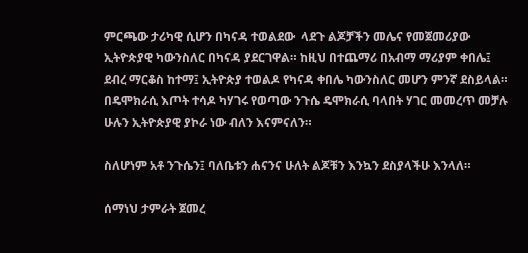ምርጫው ታሪካዊ ሲሆን በካናዳ ተወልደው  ላደጉ ልጆቻችን መሌና የመጀመሪያው ኢትዮጵያዊ ካውንስለር በካናዳ ያደርገዋል። ከዚህ በተጨማሪ በአብማ ማሪያም ቀበሌ፤ ደብረ ማርቆስ ከተማ፤ ኢትዮጵያ ተወልዶ የካናዳ ቀበሌ ካውንስለር መሆን ምንኛ ደስይላል። በዴሞክራሲ እጦት ተሳዶ ካሃገሩ የወጣው ንጉሴ ዴሞክራሲ ባላበት ሃገር መመረጥ መቻሉ ሁሉን ኢትዮጵያዊ ያኮራ ነው ብለን እናምናለን።

ስለሆነም አቶ ንጉሴን፤ ባለቤቱን ሐናንና ሁለት ልጆቹን እንኳን ደስያላችሁ እንላለ።

ሰማነህ ታምራት ጀመረ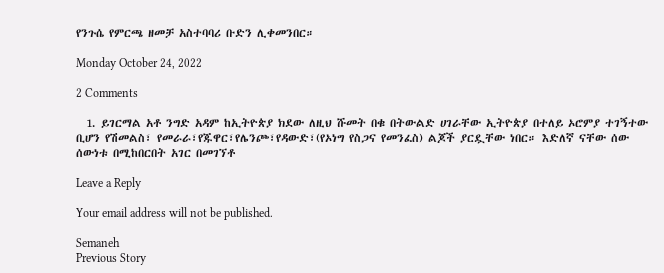የንጉሴ የምርጫ ዘመቻ አስተባባሪ ቡድን ሊቀመንበር።

Monday October 24, 2022

2 Comments

  1. ይገርማል አቶ ንግድ አዳም ከኢትዮጵያ ክደው ለዚህ ሹመት በቁ በትውልድ ሀገራቸው ኢትዮጵያ በተለይ ኦሮምያ ተገኝተው ቢሆን የሽመልስ፣ የመራራ፣የጁዋር፣የሌንጮ፣የዳውድ፣(የኦነግ የስጋና የመንፈስ) ልጆች ያርዷቸው ነበር። እድለኛ ናቸው ሰው ሰውነቱ በሚከበርበት አገር በመገኘቶ

Leave a Reply

Your email address will not be published.

Semaneh
Previous Story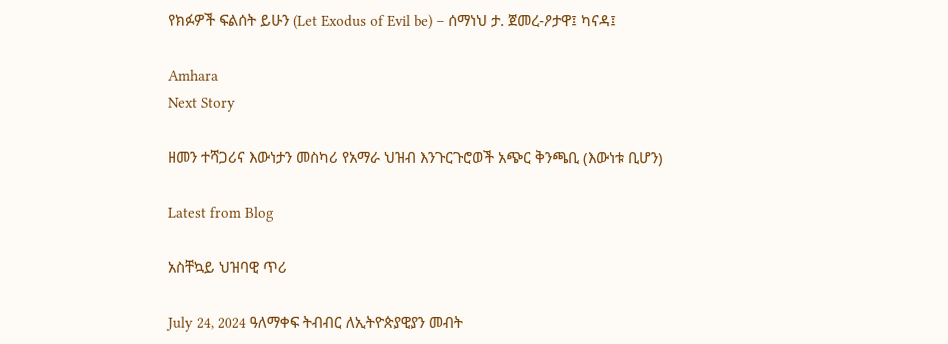የክፉዎች ፍልሰት ይሁን (Let Exodus of Evil be) – ሰማነህ ታ. ጀመረ-ዖታዋ፤ ካናዳ፤

Amhara
Next Story

ዘመን ተሻጋሪና እውነታን መስካሪ የአማራ ህዝብ እንጉርጉሮወች አጭር ቅንጫቢ (እውነቱ ቢሆን)

Latest from Blog

አስቸኳይ ህዝባዊ ጥሪ

July 24, 2024 ዓለማቀፍ ትብብር ለኢትዮጵያዊያን መብት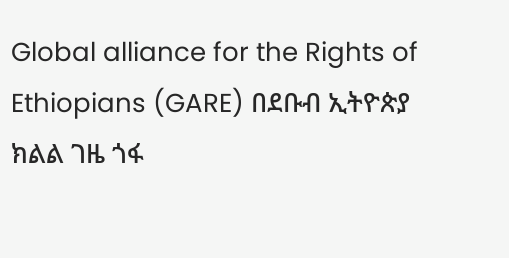Global alliance for the Rights of Ethiopians (GARE) በደቡብ ኢትዮጵያ ክልል ገዜ ጎፋ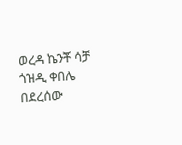ወረዳ ኬንቾ ሳቻ ጎዝዲ ቀበሌ በደረሰው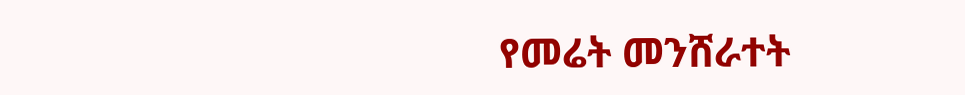የመሬት መንሸራተት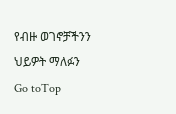የብዙ ወገኖቻችንን ህይዎት ማለፉን
Go toTop